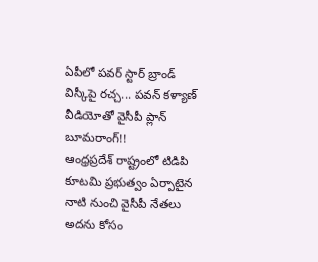ఏపీలో పవర్ స్టార్ బ్రాండ్ విస్కీపై రచ్చ... పవన్ కళ్యాణ్ వీడియోతో వైసీపీ ప్లాన్ బూమరాంగ్!!
ఆంధ్రప్రదేశ్ రాష్ట్రంలో టిడిపి కూటమి ప్రభుత్వం ఏర్పాటైన నాటి నుంచి వైసీపీ నేతలు అదను కోసం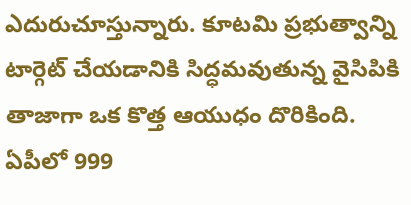ఎదురుచూస్తున్నారు. కూటమి ప్రభుత్వాన్ని టార్గెట్ చేయడానికి సిద్ధమవుతున్న వైసిపికి తాజాగా ఒక కొత్త ఆయుధం దొరికింది. ఏపీలో 999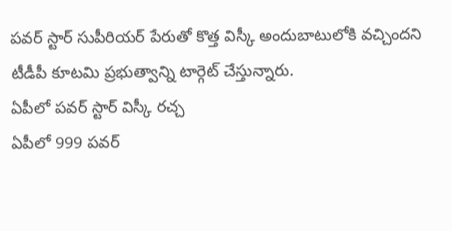పవర్ స్టార్ సుపీరియర్ పేరుతో కొత్త విస్కీ అందుబాటులోకి వచ్చిందని టీడీపీ కూటమి ప్రభుత్వాన్ని టార్గెట్ చేస్తున్నారు.
ఏపీలో పవర్ స్టార్ విస్కీ రచ్చ
ఏపీలో 999 పవర్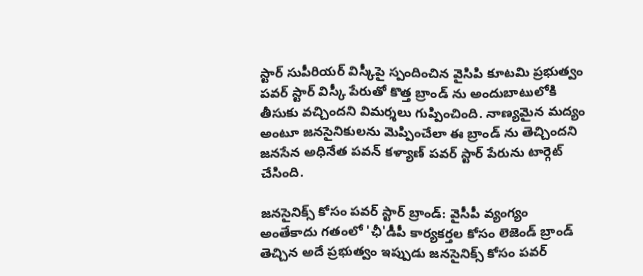స్టార్ సుపీరియర్ విస్కీపై స్పందించిన వైసిపి కూటమి ప్రభుత్వం పవర్ స్టార్ విస్కీ పేరుతో కొత్త బ్రాండ్ ను అందుబాటులోకి తీసుకు వచ్చిందని విమర్శలు గుప్పించింది. నాణ్యమైన మద్యం అంటూ జనసైనికులను మెప్పించేలా ఈ బ్రాండ్ ను తెచ్చిందని జనసేన అధినేత పవన్ కళ్యాణ్ పవర్ స్టార్ పేరును టార్గెట్ చేసింది.

జనసైనిక్స్ కోసం పవర్ స్టార్ బ్రాండ్: వైసీపీ వ్యంగ్యం
అంతేకాదు గతంలో 'ఛీ'డీపీ కార్యకర్తల కోసం లెజెండ్ బ్రాండ్ తెచ్చిన అదే ప్రభుత్వం ఇప్పుడు జనసైనిక్స్ కోసం పవర్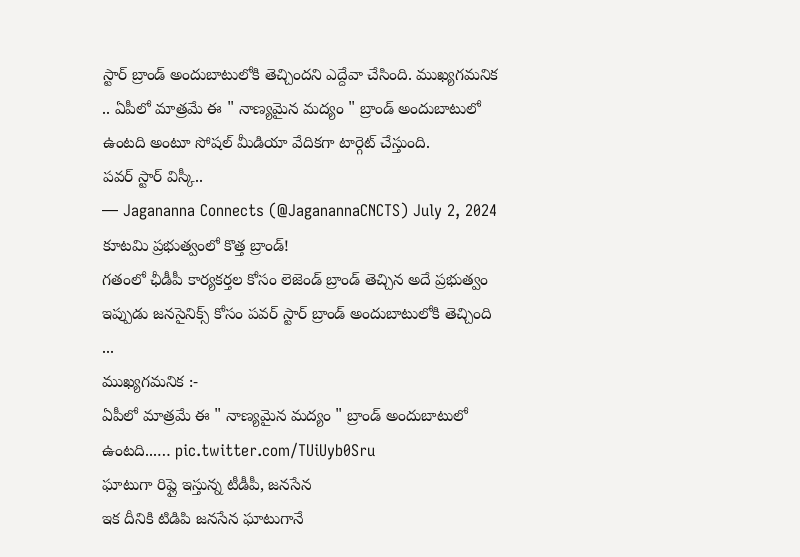స్టార్ బ్రాండ్ అందుబాటులోకి తెచ్చిందని ఎద్దేవా చేసింది. ముఖ్యగమనిక .. ఏపీలో మాత్రమే ఈ " నాణ్యమైన మద్యం " బ్రాండ్ అందుబాటులో ఉంటది అంటూ సోషల్ మీడియా వేదికగా టార్గెట్ చేస్తుంది.
పవర్ స్టార్ విస్కీ..
— Jagananna Connects (@JaganannaCNCTS) July 2, 2024
కూటమి ప్రభుత్వంలో కొత్త బ్రాండ్!
గతంలో ఛీడీపీ కార్యకర్తల కోసం లెజెండ్ బ్రాండ్ తెచ్చిన అదే ప్రభుత్వం ఇప్పుడు జనసైనిక్స్ కోసం పవర్ స్టార్ బ్రాండ్ అందుబాటులోకి తెచ్చింది ...
ముఖ్యగమనిక :-
ఏపీలో మాత్రమే ఈ " నాణ్యమైన మద్యం " బ్రాండ్ అందుబాటులో ఉంటది...… pic.twitter.com/TUiUyb0Sru
ఘాటుగా రిప్లై ఇస్తున్న టీడీపీ, జనసేన
ఇక దీనికి టిడిపి జనసేన ఘాటుగానే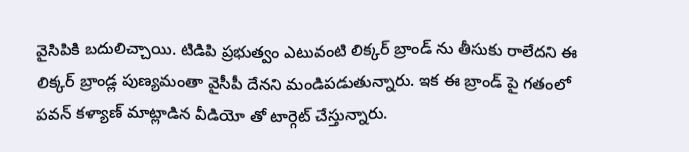వైసిపికి బదులిచ్చాయి. టిడిపి ప్రభుత్వం ఎటువంటి లిక్కర్ బ్రాండ్ ను తీసుకు రాలేదని ఈ లిక్కర్ బ్రాండ్ల పుణ్యమంతా వైసీపీ దేనని మండిపడుతున్నారు. ఇక ఈ బ్రాండ్ పై గతంలో పవన్ కళ్యాణ్ మాట్లాడిన వీడియో తో టార్గెట్ చేస్తున్నారు.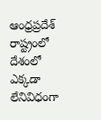ఆంధ్రప్రదేశ్ రాష్ట్రంలో దేశంలో ఎక్కడా లేనివిధంగా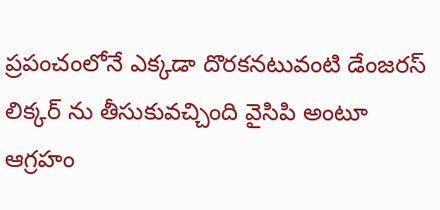ప్రపంచంలోనే ఎక్కడా దొరకనటువంటి డేంజరస్ లిక్కర్ ను తీసుకువచ్చింది వైసిపి అంటూ ఆగ్రహం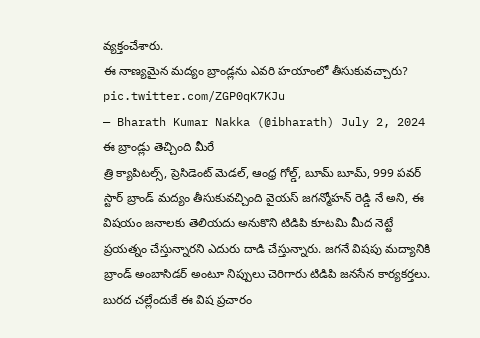వ్యక్తంచేశారు.
ఈ నాణ్యమైన మద్యం బ్రాండ్లను ఎవరి హయాంలో తీసుకువచ్చారు? pic.twitter.com/ZGP0qK7KJu
— Bharath Kumar Nakka (@ibharath) July 2, 2024
ఈ బ్రాండ్లు తెచ్చింది మీరే
త్రి క్యాపిటల్స్, ప్రెసిడెంట్ మెడల్, ఆంధ్ర గోల్డ్, బూమ్ బూమ్, 999 పవర్ స్టార్ బ్రాండ్ మద్యం తీసుకువచ్చింది వైయస్ జగన్మోహన్ రెడ్డి నే అని, ఈ విషయం జనాలకు తెలియదు అనుకొని టిడిపి కూటమి మీద నెట్టే ప్రయత్నం చేస్తున్నారని ఎదురు దాడి చేస్తున్నారు. జగనే విషపు మద్యానికి బ్రాండ్ అంబాసిడర్ అంటూ నిప్పులు చెరిగారు టిడిపి జనసేన కార్యకర్తలు.
బురద చల్లేందుకే ఈ విష ప్రచారం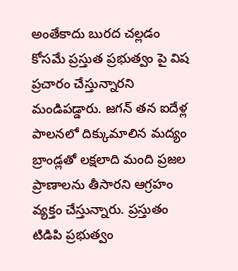అంతేకాదు బురద చల్లడం కోసమే ప్రస్తుత ప్రభుత్వం పై విష ప్రచారం చేస్తున్నారని మండిపడ్డారు. జగన్ తన ఐదేళ్ల పాలనలో దిక్కుమాలిన మద్యం బ్రాండ్లతో లక్షలాది మంది ప్రజల ప్రాణాలను తీసారని ఆగ్రహం వ్యక్తం చేస్తున్నారు. ప్రస్తుతం టిడిపి ప్రభుత్వం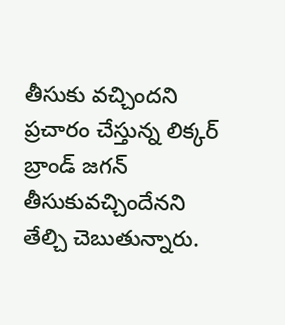తీసుకు వచ్చిందని ప్రచారం చేస్తున్న లిక్కర్ బ్రాండ్ జగన్ తీసుకువచ్చిందేనని తేల్చి చెబుతున్నారు.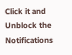Click it and Unblock the Notifications